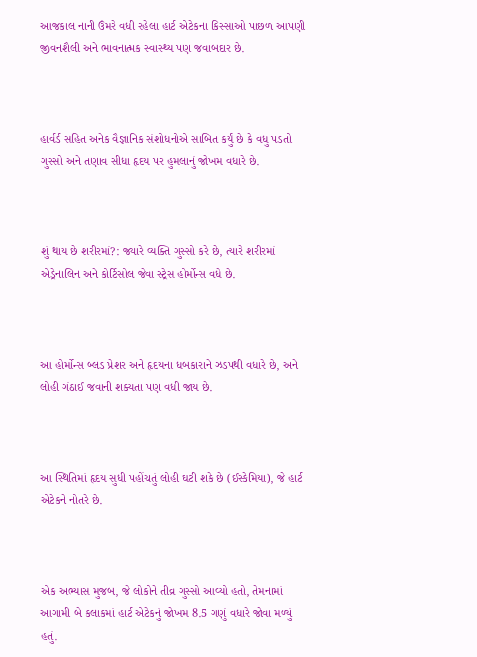આજકાલ નાની ઉંમરે વધી રહેલા હાર્ટ એટેકના કિસ્સાઓ પાછળ આપણી જીવનશૈલી અને ભાવનાત્મક સ્વાસ્થ્ય પણ જવાબદાર છે.



હાર્વર્ડ સહિત અનેક વૈજ્ઞાનિક સંશોધનોએ સાબિત કર્યું છે કે વધુ પડતો ગુસ્સો અને તણાવ સીધા હૃદય પર હુમલાનું જોખમ વધારે છે.



શું થાય છે શરીરમાં?: જ્યારે વ્યક્તિ ગુસ્સો કરે છે, ત્યારે શરીરમાં એડ્રેનાલિન અને કોર્ટિસોલ જેવા સ્ટ્રેસ હોર્મોન્સ વધે છે.



આ હોર્મોન્સ બ્લડ પ્રેશર અને હૃદયના ધબકારાને ઝડપથી વધારે છે, અને લોહી ગંઠાઈ જવાની શક્યતા પણ વધી જાય છે.



આ સ્થિતિમાં હૃદય સુધી પહોંચતું લોહી ઘટી શકે છે (ઈસ્કેમિયા), જે હાર્ટ એટેકને નોતરે છે.



એક અભ્યાસ મુજબ, જે લોકોને તીવ્ર ગુસ્સો આવ્યો હતો, તેમનામાં આગામી બે કલાકમાં હાર્ટ એટેકનું જોખમ 8.5 ગણું વધારે જોવા મળ્યું હતું.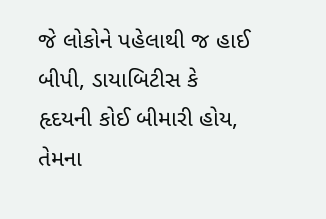જે લોકોને પહેલાથી જ હાઈ બીપી, ડાયાબિટીસ કે હૃદયની કોઈ બીમારી હોય, તેમના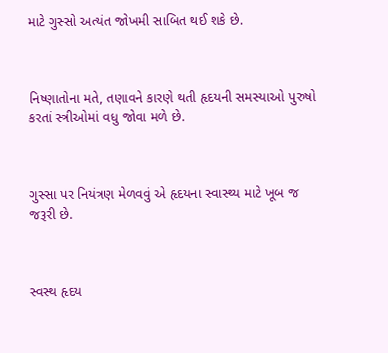માટે ગુસ્સો અત્યંત જોખમી સાબિત થઈ શકે છે.



નિષ્ણાતોના મતે, તણાવને કારણે થતી હૃદયની સમસ્યાઓ પુરુષો કરતાં સ્ત્રીઓમાં વધુ જોવા મળે છે.



ગુસ્સા પર નિયંત્રણ મેળવવું એ હૃદયના સ્વાસ્થ્ય માટે ખૂબ જ જરૂરી છે.



સ્વસ્થ હૃદય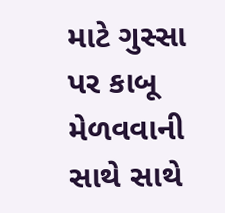માટે ગુસ્સા પર કાબૂ મેળવવાની સાથે સાથે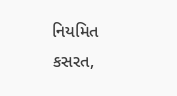નિયમિત કસરત,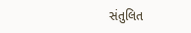સંતુલિત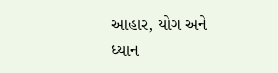આહાર, યોગ અને ધ્યાન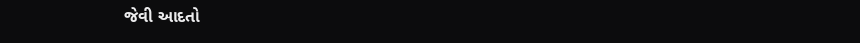જેવી આદતો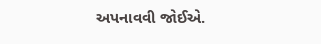અપનાવવી જોઈએ.